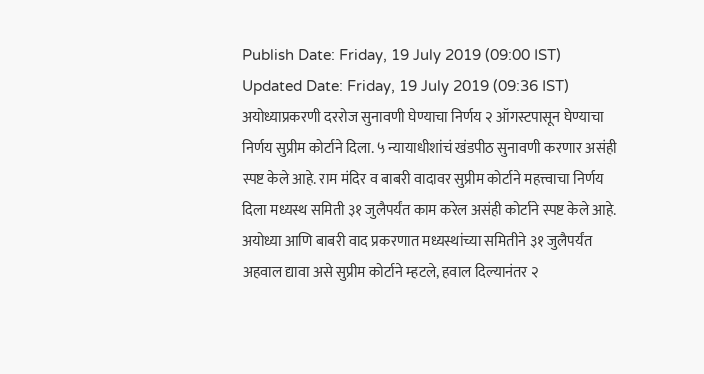Publish Date: Friday, 19 July 2019 (09:00 IST)
Updated Date: Friday, 19 July 2019 (09:36 IST)
अयोध्याप्रकरणी दररोज सुनावणी घेण्याचा निर्णय २ ऑगस्टपासून घेण्याचा निर्णय सुप्रीम कोर्टाने दिला. ५ न्यायाधीशांचं खंडपीठ सुनावणी करणार असंही स्पष्ट केले आहे. राम मंदिर व बाबरी वादावर सुप्रीम कोर्टाने महत्त्वाचा निर्णय दिला मध्यस्थ समिती ३१ जुलैपर्यंत काम करेल असंही कोर्टाने स्पष्ट केले आहे. अयोध्या आणि बाबरी वाद प्रकरणात मध्यस्थांच्या समितीने ३१ जुलैपर्यंत अहवाल द्यावा असे सुप्रीम कोर्टाने म्हटले, हवाल दिल्यानंतर २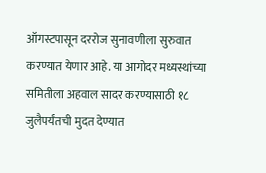ऑगस्टपासून दररोज सुनावणीला सुरुवात करण्यात येणार आहे. या आगोदर मध्यस्थांच्या समितीला अहवाल सादर करण्यासाठी १८ जुलैपर्यंतची मुदत देण्यात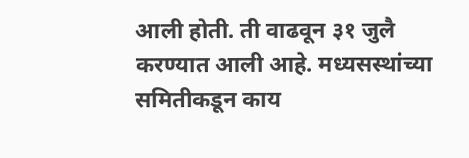आली होती. ती वाढवून ३१ जुलै करण्यात आली आहे. मध्यसस्थांच्या समितीकडून काय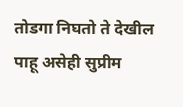तोडगा निघतो ते देखील पाहू असेही सुप्रीम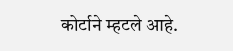कोर्टाने म्हटले आहे.